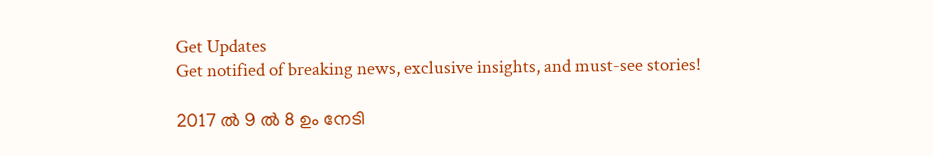Get Updates
Get notified of breaking news, exclusive insights, and must-see stories!

2017 ല്‍ 9 ല്‍ 8 ഉം നേടി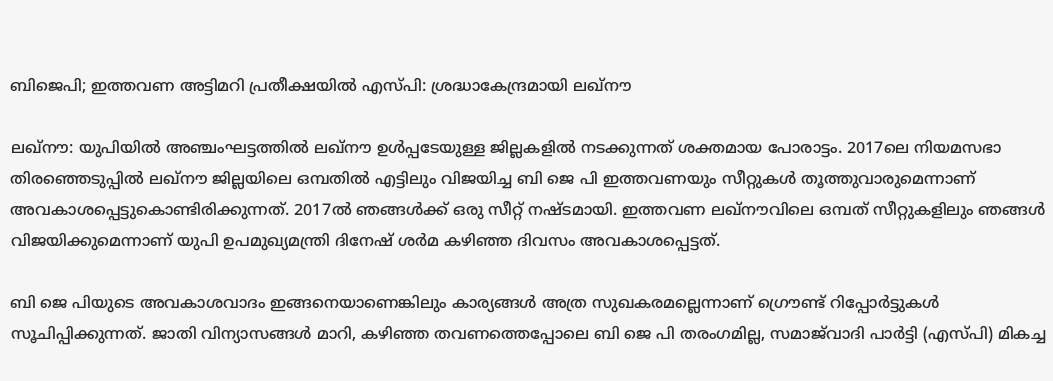ബിജെപി; ഇത്തവണ അട്ടിമറി പ്രതീക്ഷയില്‍ എസ്പി: ശ്രദ്ധാകേന്ദ്രമായി ലഖ്‌നൗ

ലഖ്‌നൗ: യുപിയില്‍ അഞ്ചംഘട്ടത്തില്‍ ലഖ്‌നൗ ഉള്‍പ്പടേയുള്ള ജില്ലകളില്‍ നടക്കുന്നത് ശക്തമായ പോരാട്ടം. 2017ലെ നിയമസഭാ തിരഞ്ഞെടുപ്പിൽ ലഖ്‌നൗ ജില്ലയിലെ ഒമ്പതിൽ എട്ടിലും വിജയിച്ച ബി ജെ പി ഇത്തവണയും സീറ്റുകള്‍ തൂത്തുവാരുമെന്നാണ് അവകാശപ്പെട്ടുകൊണ്ടിരിക്കുന്നത്. 2017ൽ ഞങ്ങൾക്ക് ഒരു സീറ്റ് നഷ്ടമായി. ഇത്തവണ ലഖ്‌നൗവിലെ ഒമ്പത് സീറ്റുകളിലും ഞങ്ങൾ വിജയിക്കുമെന്നാണ് യുപി ഉപമുഖ്യമന്ത്രി ദിനേഷ് ശർമ കഴിഞ്ഞ ദിവസം അവകാശപ്പെട്ടത്.

ബി ജെ പിയുടെ അവകാശവാദം ഇങ്ങനെയാണെങ്കിലും കാര്യങ്ങള്‍ അത്ര സുഖകരമല്ലെന്നാണ് ഗ്രൌണ്ട് റിപ്പോർട്ടുകള്‍ സൂചിപ്പിക്കുന്നത്. ജാതി വിന്യാസങ്ങൾ മാറി, കഴിഞ്ഞ തവണത്തെപ്പോലെ ബി ജെ പി തരംഗമില്ല, സമാജ്‌വാദി പാർട്ടി (എസ്‌പി) മികച്ച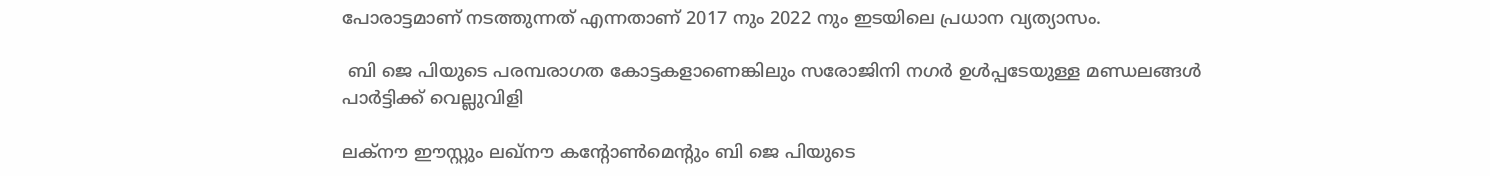പോരാട്ടമാണ് നടത്തുന്നത് എന്നതാണ് 2017 നും 2022 നും ഇടയിലെ പ്രധാന വ്യത്യാസം.

 ബി ജെ പിയുടെ പരമ്പരാഗത കോട്ടകളാണെങ്കിലും സരോജിനി നഗർ ഉള്‍പ്പടേയുള്ള മണ്ഡലങ്ങള്‍ പാർട്ടിക്ക് വെല്ലുവിളി

ലക്‌നൗ ഈസ്റ്റും ലഖ്‌നൗ കന്റോൺമെന്റും ബി ജെ പിയുടെ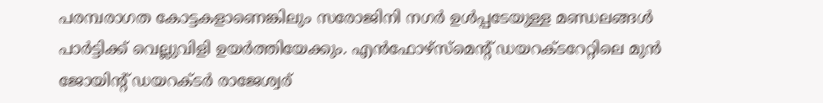പരമ്പരാഗത കോട്ടകളാണെങ്കിലും സരോജിനി നഗർ ഉള്‍പ്പടേയുള്ള മണ്ഡലങ്ങള്‍ പാർട്ടിക്ക് വെല്ലുവിളി ഉയർത്തിയേക്കും. എൻഫോഴ്‌സ്‌മെന്റ് ഡയറക്ടറേറ്റിലെ മുൻ ജോയിന്റ് ഡയറക്ടർ രാജേശ്വര്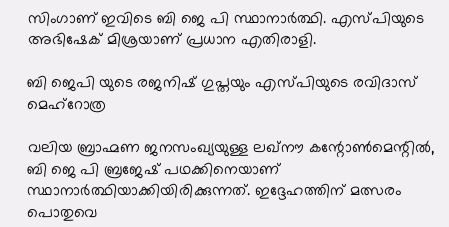സിംഗാണ് ഇവിടെ ബി ജെ പി സ്ഥാനാർത്ഥി. എസ്പിയുടെ അഭിഷേക് മിശ്രയാണ് പ്രധാന എതിരാളി.

ബി ജെപി യുടെ രജനിഷ് ഗുപ്തയും എസ്പിയുടെ രവിദാസ് മെഹ്‌റോത്ര

വലിയ ബ്രാഹ്മണ ജനസംഖ്യയുള്ള ലഖ്‌നൗ കന്റോൺമെന്റിൽ, ബി ജെ പി ബ്രജേഷ് പഥക്കിനെയാണ് സ്ഥാനാർത്ഥിയാക്കിയിരിക്കുന്നത്. ഇദ്ദേഹത്തിന് മത്സരം പൊതുവെ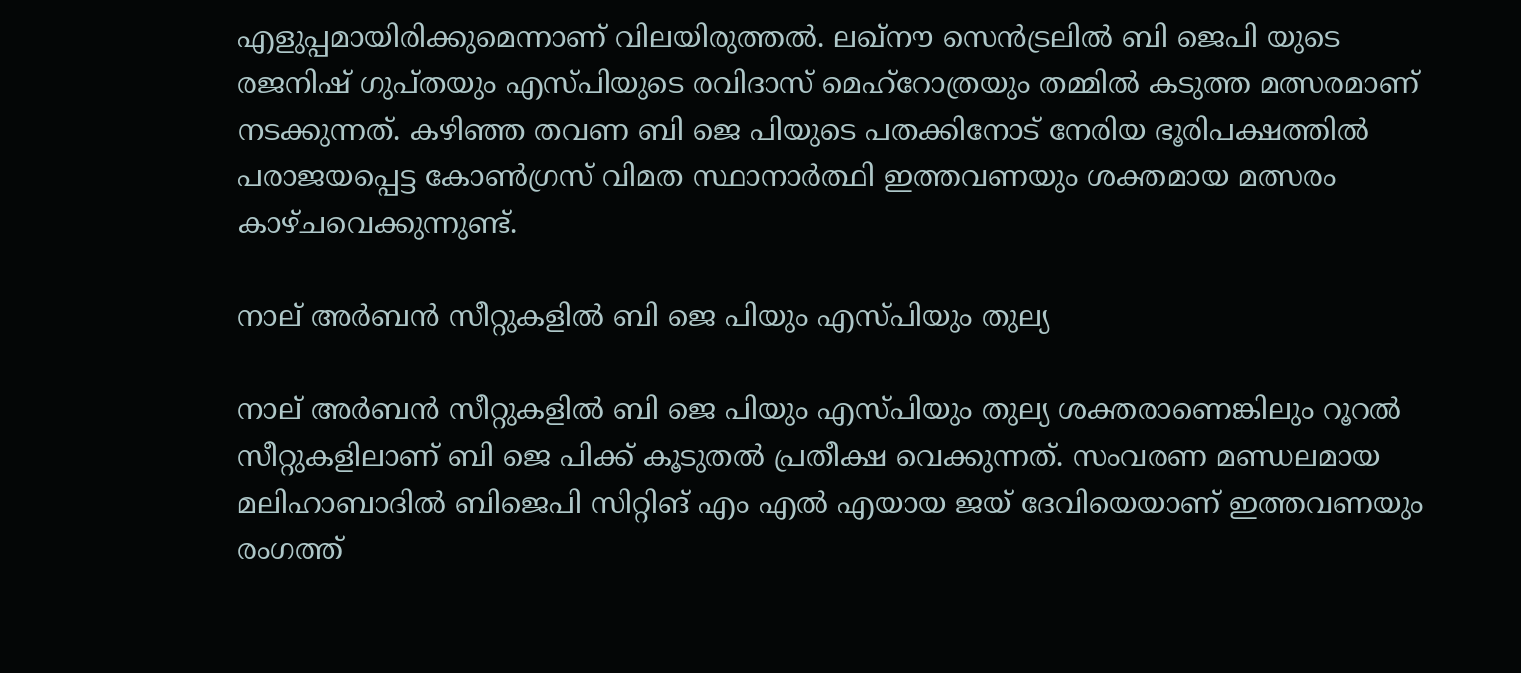എളുപ്പമായിരിക്കുമെന്നാണ് വിലയിരുത്തല്‍. ലഖ്‌നൗ സെൻട്രലിൽ ബി ജെപി യുടെ രജനിഷ് ഗുപ്തയും എസ്പിയുടെ രവിദാസ് മെഹ്‌റോത്രയും തമ്മിൽ കടുത്ത മത്സരമാണ് നടക്കുന്നത്. കഴിഞ്ഞ തവണ ബി ജെ പിയുടെ പതക്കിനോട് നേരിയ ഭൂരിപക്ഷത്തിൽ പരാജയപ്പെട്ട കോൺഗ്രസ് വിമത സ്ഥാനാർത്ഥി ഇത്തവണയും ശക്തമായ മത്സരം കാഴ്ചവെക്കുന്നുണ്ട്.

നാല് അർബൻ സീറ്റുകളില്‍ ബി ജെ പിയും എസ്പിയും തുല്യ

നാല് അർബൻ സീറ്റുകളില്‍ ബി ജെ പിയും എസ്പിയും തുല്യ ശക്തരാണെങ്കിലും റൂറൽ സീറ്റുകളിലാണ് ബി ജെ പിക്ക് കൂടുതൽ പ്രതീക്ഷ വെക്കുന്നത്. സംവരണ മണ്ഡലമായ മലിഹാബാദിൽ ബിജെപി സിറ്റിങ് എം എൽ എയായ ജയ് ദേവിയെയാണ് ഇത്തവണയും രംഗത്ത്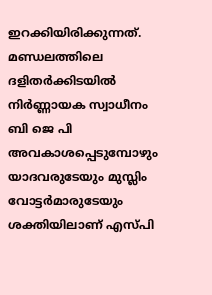ഇറക്കിയിരിക്കുന്നത്. മണ്ഡലത്തിലെ ദളിതർക്കിടയില്‍ നിർണ്ണായക സ്വാധീനം ബി ജെ പി അവകാശപ്പെടുമ്പോഴും യാദവരുടേയും മുസ്ലിം വോട്ടർമാരുടേയും ശക്തിയിലാണ് എസ്പി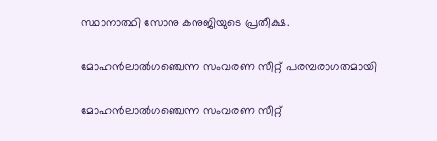സ്ഥാനാത്ഥി സോനു കനുജിയുടെ പ്രതീക്ഷ.

മോഹൻലാൽഗഞ്ചെന്ന സംവരണ സീറ്റ് പരമ്പരാഗതമായി

മോഹൻലാൽഗഞ്ചെന്ന സംവരണ സീറ്റ്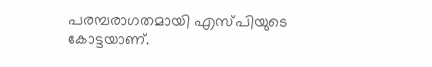പരമ്പരാഗതമായി എസ്പിയുടെ കോട്ടയാണ്.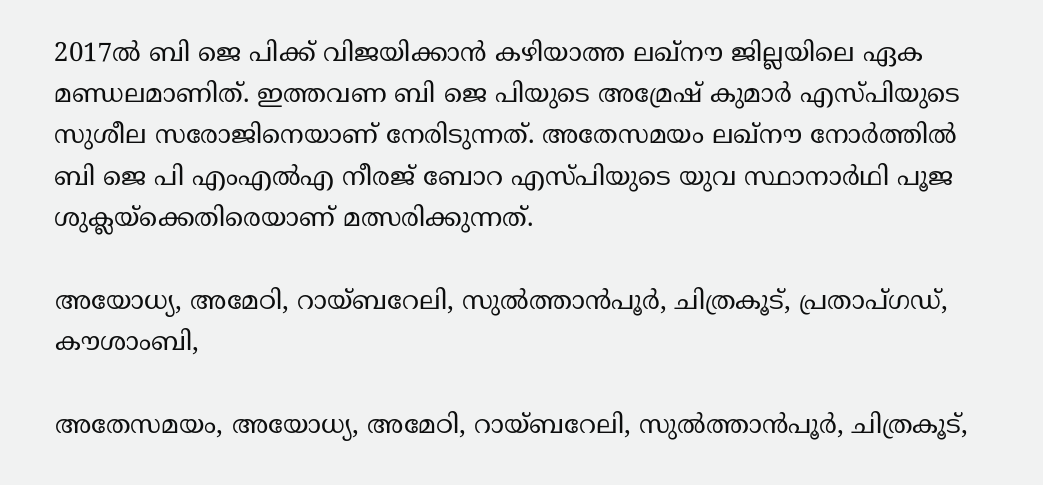2017ൽ ബി ജെ പിക്ക് വിജയിക്കാൻ കഴിയാത്ത ലഖ്‌നൗ ജില്ലയിലെ ഏക മണ്ഡലമാണിത്. ഇത്തവണ ബി ജെ പിയുടെ അമ്രേഷ് കുമാർ എസ്പിയുടെ സുശീല സരോജിനെയാണ് നേരിടുന്നത്. അതേസമയം ലഖ്‌നൗ നോർത്തിൽ ബി ജെ പി എംഎൽഎ നീരജ് ബോറ എസ്പിയുടെ യുവ സ്ഥാനാർഥി പൂജ ശുക്ലയ്‌ക്കെതിരെയാണ് മത്സരിക്കുന്നത്.

അയോധ്യ, അമേഠി, റായ്ബറേലി, സുല്‍ത്താന്‍പൂര്‍, ചിത്രകൂട്, പ്രതാപ്ഗഡ്, കൗശാംബി,

അതേസമയം, അയോധ്യ, അമേഠി, റായ്ബറേലി, സുല്‍ത്താന്‍പൂര്‍, ചിത്രകൂട്,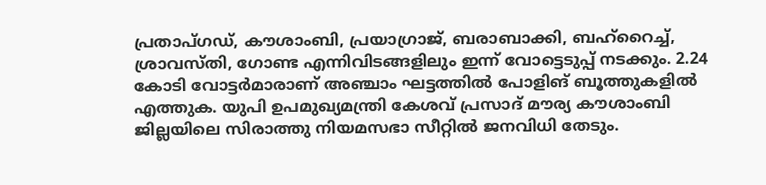പ്രതാപ്ഗഡ്, കൗശാംബി, പ്രയാഗ്രാജ്, ബരാബാക്കി, ബഹ്‌റൈച്ച്, ശ്രാവസ്തി, ഗോണ്ട എന്നിവിടങ്ങളിലും ഇന്ന് വോട്ടെടുപ്പ് നടക്കും. 2.24 കോടി വോട്ടര്‍മാരാണ് അഞ്ചാം ഘട്ടത്തിൽ പോളിങ് ബൂത്തുകളിൽ എത്തുക. യുപി ഉപമുഖ്യമന്ത്രി കേശവ് പ്രസാദ് മൗര്യ കൗശാംബി ജില്ലയിലെ സിരാത്തു നിയമസഭാ സീറ്റില്‍ ജനവിധി തേടും.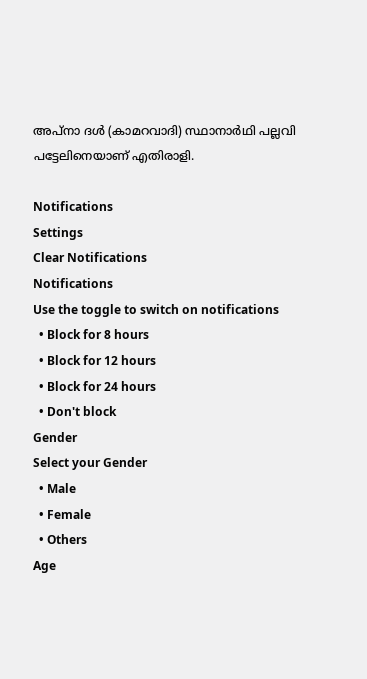അപ്നാ ദള്‍ (കാമറവാദി) സ്ഥാനാര്‍ഥി പല്ലവി പട്ടേലിനെയാണ് എതിരാളി.

Notifications
Settings
Clear Notifications
Notifications
Use the toggle to switch on notifications
  • Block for 8 hours
  • Block for 12 hours
  • Block for 24 hours
  • Don't block
Gender
Select your Gender
  • Male
  • Female
  • Others
Age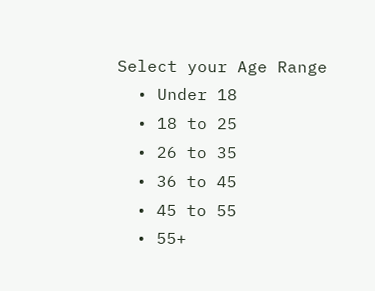Select your Age Range
  • Under 18
  • 18 to 25
  • 26 to 35
  • 36 to 45
  • 45 to 55
  • 55+